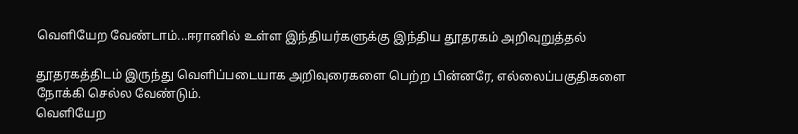வெளியேற வேண்டாம்...ஈரானில் உள்ள இந்தியர்களுக்கு இந்திய தூதரகம் அறிவுறுத்தல்

தூதரகத்திடம் இருந்து வெளிப்படையாக அறிவுரைகளை பெற்ற பின்னரே, எல்லைப்பகுதிகளை நோக்கி செல்ல வேண்டும்.
வெளியேற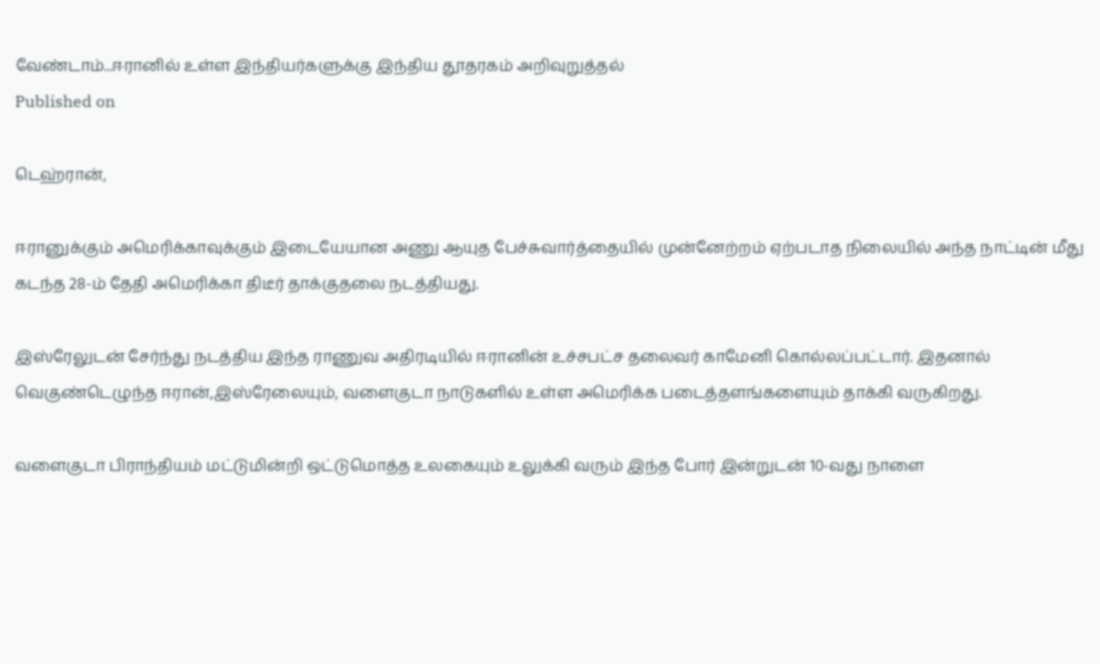வேண்டாம்...ஈரானில் உள்ள இந்தியர்களுக்கு இந்திய தூதரகம் அறிவுறுத்தல்
Published on

டெஹ்ரான்,

ஈரானுக்கும் அமெரிக்காவுக்கும் இடையேயான அணு ஆயுத பேச்சுவார்த்தையில் முன்னேற்றம் ஏற்படாத நிலையில் அந்த நாட்டின் மீது கடந்த 28-ம் தேதி அமெரிக்கா திடீர் தாக்குதலை நடத்தியது.

இஸ்ரேலுடன் சேர்ந்து நடத்திய இந்த ராணுவ அதிரடியில் ஈரானின் உச்சபட்ச தலைவர் காமேனி கொல்லப்பட்டார். இதனால் வெகுண்டெழுந்த ஈரான்,இஸ்ரேலையும், வளைகுடா நாடுகளில் உள்ள அமெரிக்க படைத்தளங்களையும் தாக்கி வருகிறது.

வளைகுடா பிராந்தியம் மட்டுமின்றி ஒட்டுமொத்த உலகையும் உலுக்கி வரும் இந்த போர் இன்றுடன் 10-வது நாளை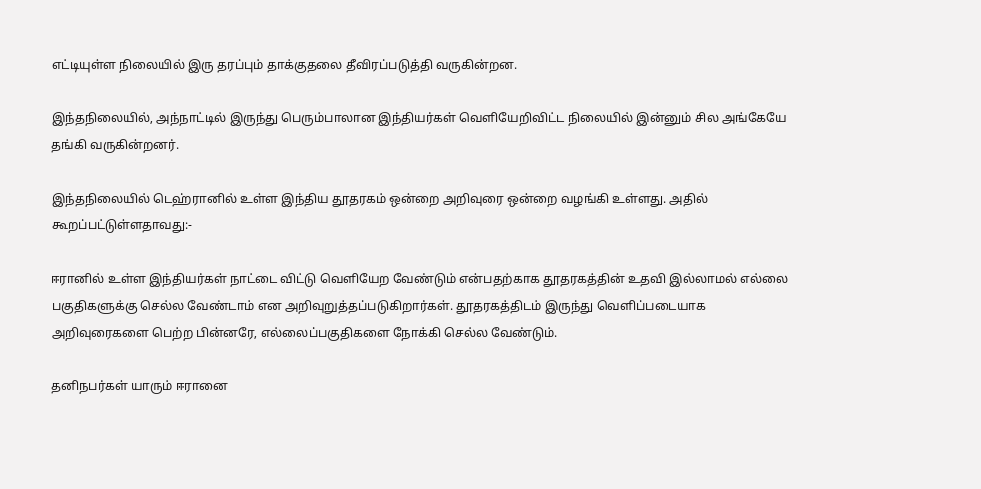எட்டியுள்ள நிலையில் இரு தரப்பும் தாக்குதலை தீவிரப்படுத்தி வருகின்றன.

இந்தநிலையில், அந்நாட்டில் இருந்து பெரும்பாலான இந்தியர்கள் வெளியேறிவிட்ட நிலையில் இன்னும் சில அங்கேயே தங்கி வருகின்றனர்.

இந்தநிலையில் டெஹ்ரானில் உள்ள இந்திய தூதரகம் ஒன்றை அறிவுரை ஒன்றை வழங்கி உள்ளது. அதில் கூறப்பட்டுள்ளதாவது:-

ஈரானில் உள்ள இந்தியர்கள் நாட்டை விட்டு வெளியேற வேண்டும் என்பதற்காக தூதரகத்தின் உதவி இல்லாமல் எல்லை பகுதிகளுக்கு செல்ல வேண்டாம் என அறிவுறுத்தப்படுகிறார்கள். தூதரகத்திடம் இருந்து வெளிப்படையாக அறிவுரைகளை பெற்ற பின்னரே, எல்லைப்பகுதிகளை நோக்கி செல்ல வேண்டும்.

தனிநபர்கள் யாரும் ஈரானை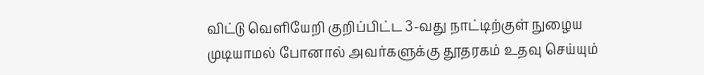விட்டு வெளியேறி குறிப்பிட்ட 3-வது நாட்டிற்குள் நுழைய முடியாமல் போனால் அவர்களுக்கு தூதரகம் உதவு செய்யும்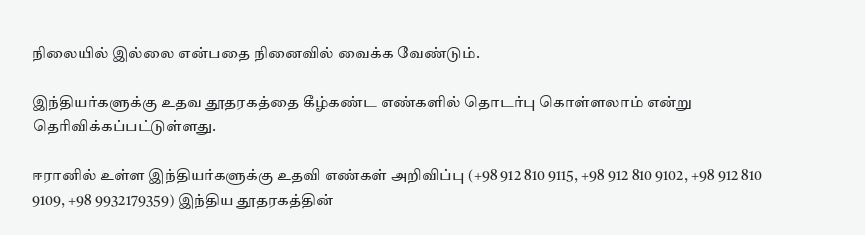நிலையில் இல்லை என்பதை நினைவில் வைக்க வேண்டும்.

இந்தியர்களுக்கு உதவ தூதரகத்தை கீழ்கண்ட எண்களில் தொடர்பு கொள்ளலாம் என்று தெரிவிக்கப்பட்டுள்ளது.

ஈரானில் உள்ள இந்தியர்களுக்கு உதவி எண்கள் அறிவிப்பு (+98 912 810 9115, +98 912 810 9102, +98 912 810 9109, +98 9932179359) இந்திய தூதரகத்தின்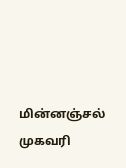மின்னஞ்சல் முகவரி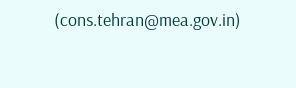(cons.tehran@mea.gov.in)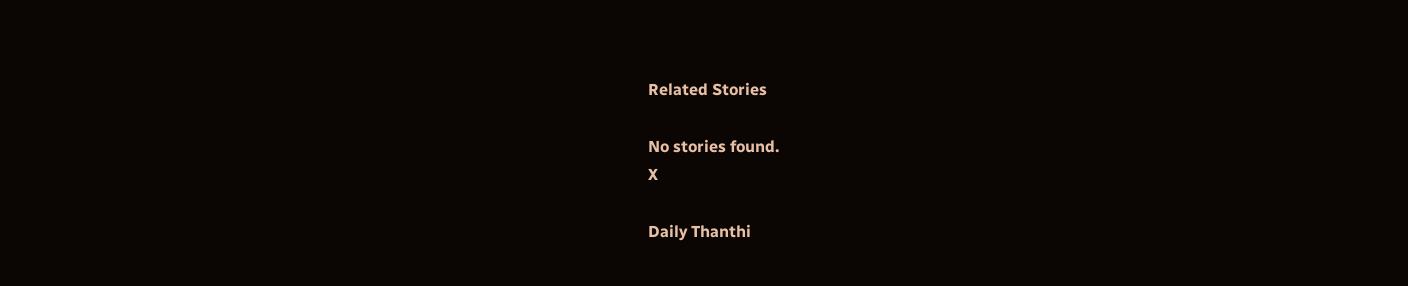Related Stories

No stories found.
X

Daily Thanthi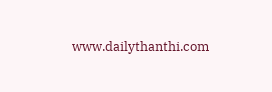www.dailythanthi.com